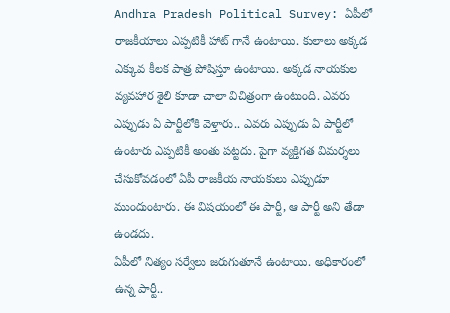Andhra Pradesh Political Survey: ఏపీలో రాజకీయాలు ఎప్పటికీ హాట్ గానే ఉంటాయి. కులాలు అక్కడ ఎక్కువ కీలక పాత్ర పోషిస్తూ ఉంటాయి. అక్కడ నాయకుల వ్యవహార శైలి కూడా చాలా విచిత్రంగా ఉంటుంది. ఎవరు ఎప్పుడు ఏ పార్టీలోకి వెళ్తారు.. ఎవరు ఎప్పుడు ఏ పార్టీలో ఉంటారు ఎప్పటికీ అంతు పట్టదు. పైగా వ్యక్తిగత విమర్శలు చేసుకోవడంలో ఏపీ రాజకీయ నాయకులు ఎప్పుడూ ముందుంటారు. ఈ విషయంలో ఈ పార్టీ, ఆ పార్టీ అని తేడా ఉండదు.
ఏపీలో నిత్యం సర్వేలు జరుగుతూనే ఉంటాయి. అధికారంలో ఉన్న పార్టీ..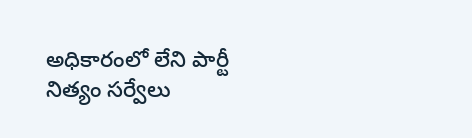అధికారంలో లేని పార్టీ నిత్యం సర్వేలు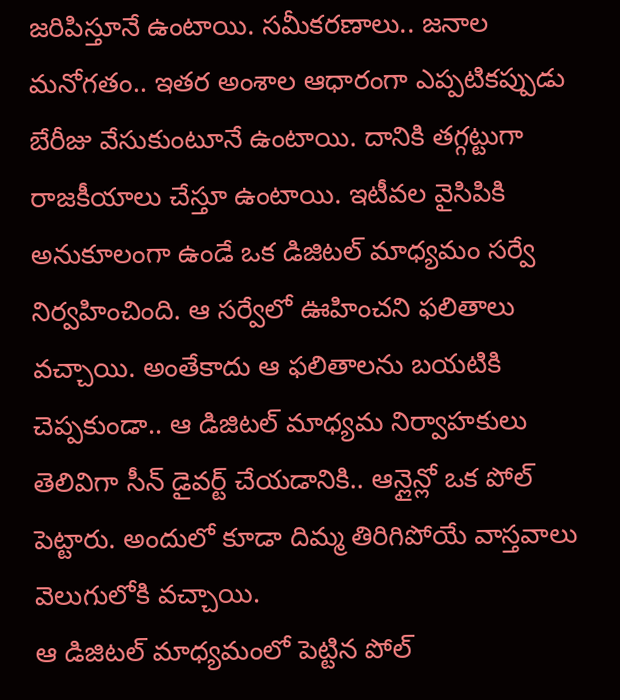జరిపిస్తూనే ఉంటాయి. సమీకరణాలు.. జనాల మనోగతం.. ఇతర అంశాల ఆధారంగా ఎప్పటికప్పుడు బేరీజు వేసుకుంటూనే ఉంటాయి. దానికి తగ్గట్టుగా రాజకీయాలు చేస్తూ ఉంటాయి. ఇటీవల వైసిపికి అనుకూలంగా ఉండే ఒక డిజిటల్ మాధ్యమం సర్వే నిర్వహించింది. ఆ సర్వేలో ఊహించని ఫలితాలు వచ్చాయి. అంతేకాదు ఆ ఫలితాలను బయటికి చెప్పకుండా.. ఆ డిజిటల్ మాధ్యమ నిర్వాహకులు తెలివిగా సీన్ డైవర్ట్ చేయడానికి.. ఆన్లైన్లో ఒక పోల్ పెట్టారు. అందులో కూడా దిమ్మ తిరిగిపోయే వాస్తవాలు వెలుగులోకి వచ్చాయి.
ఆ డిజిటల్ మాధ్యమంలో పెట్టిన పోల్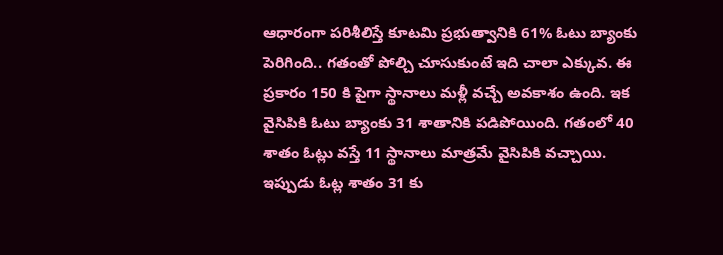ఆధారంగా పరిశీలిస్తే కూటమి ప్రభుత్వానికి 61% ఓటు బ్యాంకు పెరిగింది.. గతంతో పోల్చి చూసుకుంటే ఇది చాలా ఎక్కువ. ఈ ప్రకారం 150 కి పైగా స్థానాలు మళ్లీ వచ్చే అవకాశం ఉంది. ఇక వైసిపికి ఓటు బ్యాంకు 31 శాతానికి పడిపోయింది. గతంలో 40 శాతం ఓట్లు వస్తే 11 స్థానాలు మాత్రమే వైసిపికి వచ్చాయి. ఇప్పుడు ఓట్ల శాతం 31 కు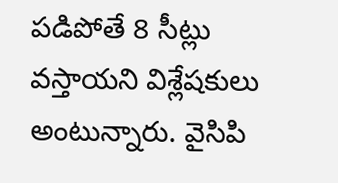పడిపోతే 8 సీట్లు వస్తాయని విశ్లేషకులు అంటున్నారు. వైసిపి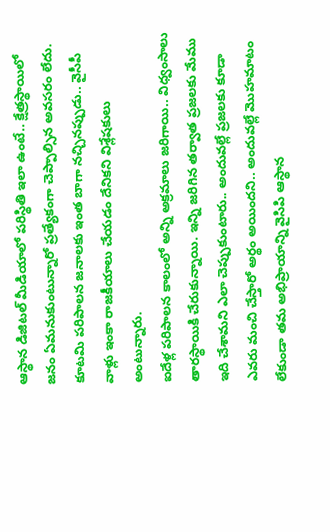ఆస్థాన డిజిటల్ మీడియాలో పరిస్థితి ఇలా ఉంటే.. క్షేత్రస్థాయిలో జనం ఏమనుకుంటున్నారో ప్రత్యేకంగా చెప్పాల్సిన అవసరం లేదు. కూటమి పరిపాలన జనాలకు ఇంత బాగా నచ్చినప్పుడు.. వైసీపీ వాళ్లు ఇంకా రాజకీయాలు చేయడం దేనికని విశ్లేషకులు అంటున్నారు.
ఐదేళ్ల పరిపాలన కాలంలో అన్ని అక్రమాలు జరిగాయి.. విధ్వంసాలు తారస్థాయికి చేరుకున్నాయి. ఇన్ని జరిగిన తర్వాత ప్రజలకు మేము ఇది చేశామని ఎలా చెప్పుకుంటారు.. అందువల్లే ప్రజలకు కూడా ఎవరు మంచి చేస్తారో అర్థం అయిందని.. అందువల్లే మొహమాటం లేకుండా తమ అభిప్రాయాన్ని వైసిపి ఆస్థాన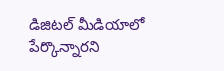డిజిటల్ మీడియాలో పేర్కొన్నారని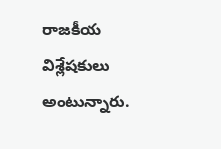రాజకీయ విశ్లేషకులు అంటున్నారు.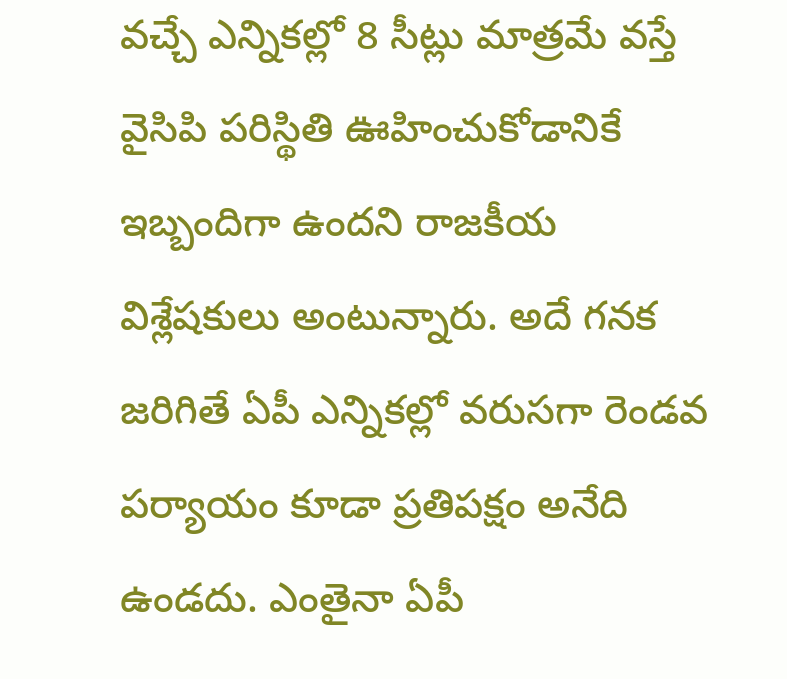వచ్చే ఎన్నికల్లో 8 సీట్లు మాత్రమే వస్తే వైసిపి పరిస్థితి ఊహించుకోడానికే ఇబ్బందిగా ఉందని రాజకీయ విశ్లేషకులు అంటున్నారు. అదే గనక జరిగితే ఏపీ ఎన్నికల్లో వరుసగా రెండవ పర్యాయం కూడా ప్రతిపక్షం అనేది ఉండదు. ఎంతైనా ఏపీ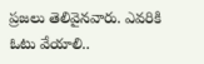ప్రజలు తెలివైనవారు. ఎవరికి ఓటు వేయాలి..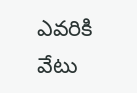ఎవరికి వేటు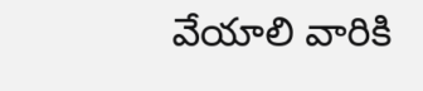వేయాలి వారికి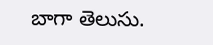బాగా తెలుసు.